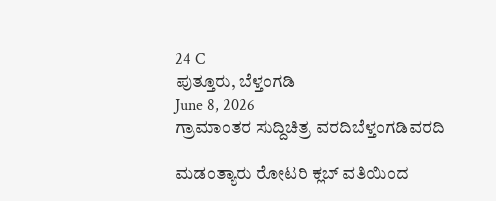24 C
ಪುತ್ತೂರು, ಬೆಳ್ತಂಗಡಿ
June 8, 2026
ಗ್ರಾಮಾಂತರ ಸುದ್ದಿಚಿತ್ರ ವರದಿಬೆಳ್ತಂಗಡಿವರದಿ

ಮಡಂತ್ಯಾರು ರೋಟರಿ ಕ್ಲಬ್ ವತಿಯಿಂದ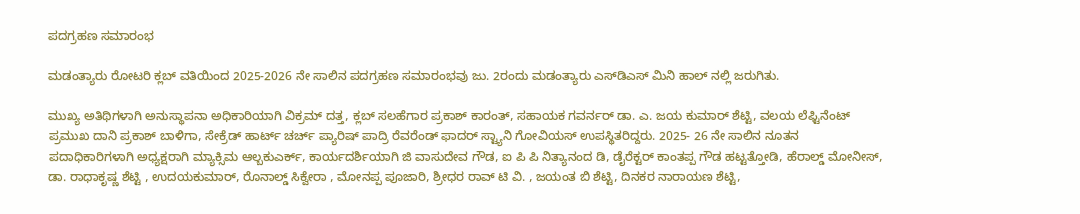ಪದಗ್ರಹಣ ಸಮಾರಂಭ

ಮಡಂತ್ಯಾರು ರೋಟರಿ ಕ್ಲಬ್ ವತಿಯಿಂದ 2025-2026 ನೇ ಸಾಲಿನ ಪದಗ್ರಹಣ ಸಮಾರಂಭವು ಜು. 2ರಂದು ಮಡಂತ್ಯಾರು ಎಸ್‌ಡಿಎಸ್ ಮಿನಿ ಹಾಲ್ ನಲ್ಲಿ ಜರುಗಿತು.

ಮುಖ್ಯ ಅತಿಥಿಗಳಾಗಿ ಅನುಸ್ಥಾಪನಾ ಅಧಿಕಾರಿಯಾಗಿ ವಿಕ್ರಮ್ ದತ್ತ, ಕ್ಲಬ್ ಸಲಹೆಗಾರ ಪ್ರಕಾಶ್ ಕಾರಂತ್, ಸಹಾಯಕ ಗವರ್ನರ್ ಡಾ. ಎ. ಜಯ ಕುಮಾರ್ ಶೆಟ್ಟಿ, ವಲಯ ಲೆಫ್ಟಿನೆಂಟ್ ಪ್ರಮುಖ ದಾನಿ ಪ್ರಕಾಶ್ ಬಾಳಿಗಾ, ಸೇಕ್ರೆಡ್ ಹಾರ್ಟ್ ಚರ್ಚ್ ಪ್ಯಾರಿಷ್ ಪಾದ್ರಿ ರೆವರೆಂಡ್ ಫಾದರ್ ಸ್ಟ್ಯಾನಿ ಗೋವಿಯಸ್ ಉಪಸ್ಥಿತರಿದ್ದರು. 2025- 26 ನೇ ಸಾಲಿನ ನೂತನ ಪದಾಧಿಕಾರಿಗಳಾಗಿ ಅಧ್ಯಕ್ಷರಾಗಿ ಮ್ಯಾಕ್ಸಿಮ ಆಲ್ಬಕುಎರ್ಕ್, ಕಾರ್ಯದರ್ಶಿಯಾಗಿ ಜಿ ವಾಸುದೇವ ಗೌಡ, ಐ ಪಿ ಪಿ ನಿತ್ಯಾನಂದ ಡಿ, ಡೈರೆಕ್ಟರ್ ಕಾಂತಪ್ಪ ಗೌಡ ಹಟ್ಟತ್ತೋಡಿ, ಹೆರಾಲ್ಡ್ ಮೋನೀಸ್, ಡಾ. ರಾಧಾಕೃಷ್ಣ ಶೆಟ್ಟಿ , ಉದಯಕುಮಾರ್, ರೊನಾಲ್ಡ್ ಸಿಕ್ವೇರಾ , ಮೋನಪ್ಪ ಪೂಜಾರಿ, ಶ್ರೀಧರ ರಾವ್ ಟಿ ವಿ. , ಜಯಂತ ಬಿ ಶೆಟ್ಟಿ, ದಿನಕರ ನಾರಾಯಣ ಶೆಟ್ಟಿ,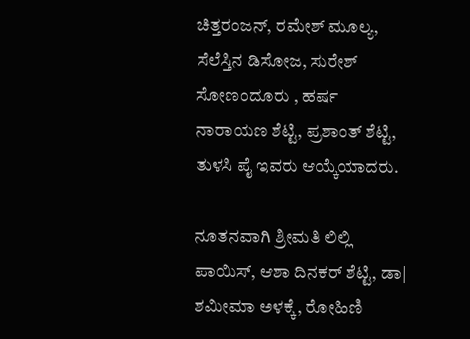ಚಿತ್ತರಂಜನ್, ರಮೇಶ್ ಮೂಲ್ಯ, ಸೆಲೆಸ್ತಿನ ಡಿಸೋಜ, ಸುರೇಶ್ ಸೋಣಂದೂರು , ಹರ್ಷ ನಾರಾಯಣ ಶೆಟ್ಟಿ, ಪ್ರಶಾಂತ್ ಶೆಟ್ಟಿ, ತುಳಸಿ ಪೈ ಇವರು ಆಯ್ಕೆಯಾದರು.

ನೂತನವಾಗಿ ಶ್ರೀಮತಿ ಲಿಲ್ಲಿ ಪಾಯಿಸ್, ಆಶಾ ದಿನಕರ್ ಶೆಟ್ಟಿ, ಡಾ| ಶಮೀಮಾ ಅಳಕ್ಕೆ, ರೋಹಿಣಿ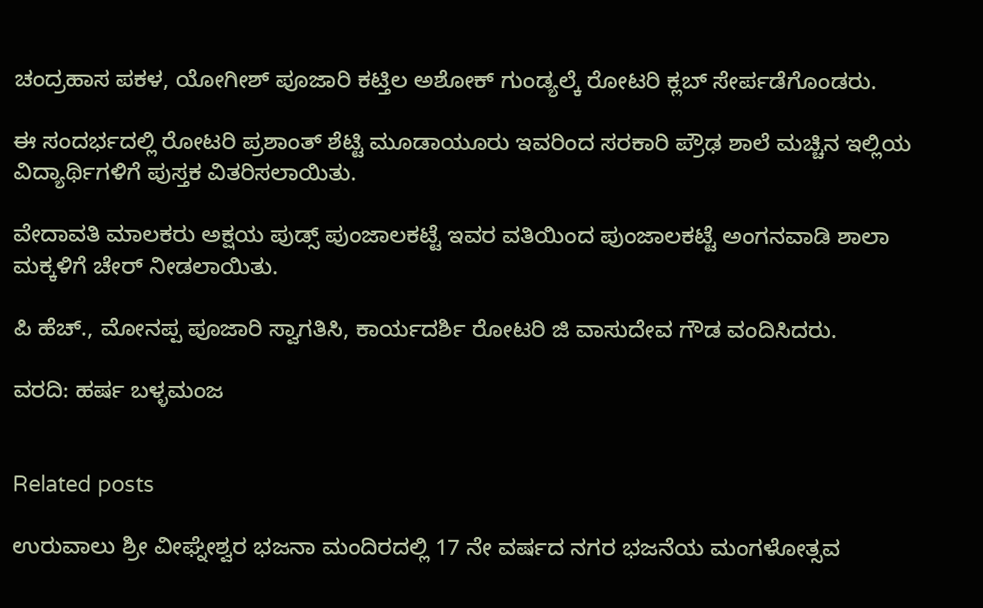ಚಂದ್ರಹಾಸ ಪಕಳ, ಯೋಗೀಶ್ ಪೂಜಾರಿ ಕಟ್ತಿಲ ಅಶೋಕ್ ಗುಂಡ್ಯಲ್ಕೆ ರೋಟರಿ ಕ್ಲಬ್ ಸೇರ್ಪಡೆಗೊಂಡರು.

ಈ ಸಂದರ್ಭದಲ್ಲಿ ರೋಟರಿ ಪ್ರಶಾಂತ್ ಶೆಟ್ಟಿ ಮೂಡಾಯೂರು ಇವರಿಂದ ಸರಕಾರಿ ಪ್ರೌಢ ಶಾಲೆ ಮಚ್ಚಿನ ಇಲ್ಲಿಯ ವಿದ್ಯಾರ್ಥಿಗಳಿಗೆ ಪುಸ್ತಕ ವಿತರಿಸಲಾಯಿತು.

ವೇದಾವತಿ ಮಾಲಕರು ಅಕ್ಷಯ ಪುಡ್ಸ್ ಪುಂಜಾಲಕಟ್ಟೆ ಇವರ ವತಿಯಿಂದ ಪುಂಜಾಲಕಟ್ಟೆ ಅಂಗನವಾಡಿ ಶಾಲಾ ಮಕ್ಕಳಿಗೆ ಚೇರ್ ನೀಡಲಾಯಿತು.

ಪಿ ಹೆಚ್., ಮೋನಪ್ಪ ಪೂಜಾರಿ ಸ್ವಾಗತಿಸಿ, ಕಾರ್ಯದರ್ಶಿ ರೋಟರಿ ಜಿ ವಾಸುದೇವ ಗೌಡ ವಂದಿಸಿದರು.

ವರದಿ: ಹರ್ಷ ಬಳ್ಳಮಂಜ


Related posts

ಉರುವಾಲು ಶ್ರೀ ವೀಘ್ನೇಶ್ವರ ಭಜನಾ ಮಂದಿರದಲ್ಲಿ 17 ನೇ‌ ವರ್ಷದ ನಗರ ಭಜನೆಯ ಮಂಗಳೋತ್ಸವ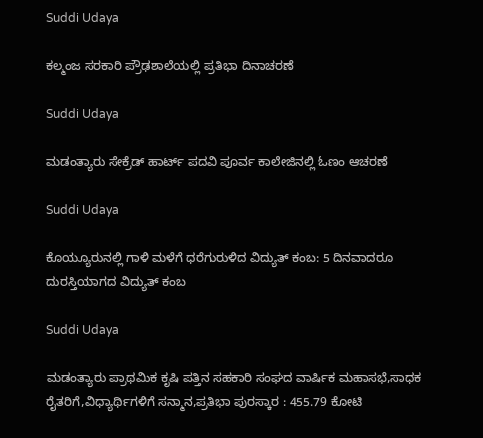Suddi Udaya

ಕಲ್ಮಂಜ ಸರಕಾರಿ ಪ್ರೌಢಶಾಲೆಯಲ್ಲಿ ಪ್ರತಿಭಾ ದಿನಾಚರಣೆ

Suddi Udaya

ಮಡಂತ್ಯಾರು ಸೇಕ್ರೆಡ್ ಹಾರ್ಟ್ ಪದವಿ ಪೂರ್ವ ಕಾಲೇಜಿನಲ್ಲಿ ಓಣಂ ಆಚರಣೆ

Suddi Udaya

ಕೊಯ್ಯೂರುನಲ್ಲಿ ಗಾಳಿ ಮಳೆಗೆ ಧರೆಗುರುಳಿದ ವಿದ್ಯುತ್ ಕಂಬ: 5 ದಿನವಾದರೂ ದುರಸ್ತಿಯಾಗದ ವಿದ್ಯುತ್ ಕಂಬ

Suddi Udaya

ಮಡಂತ್ಯಾರು ಪ್ರಾಥಮಿಕ ಕೃಷಿ ಪತ್ತಿನ ಸಹಕಾರಿ ಸಂಘದ ವಾರ್ಷಿಕ ಮಹಾಸಭೆ,ಸಾಧಕ ರೈತರಿಗೆ,ವಿಧ್ಯಾರ್ಥಿಗಳಿಗೆ ಸನ್ಮಾನ,ಪ್ರತಿಭಾ ಪುರಸ್ಕಾರ : 455.79 ಕೋಟಿ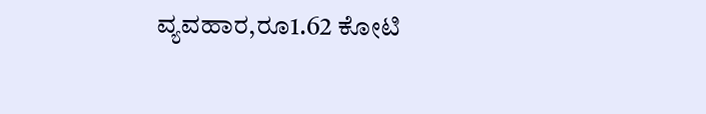ವ್ಯವಹಾರ,ರೂ1.62 ಕೋಟಿ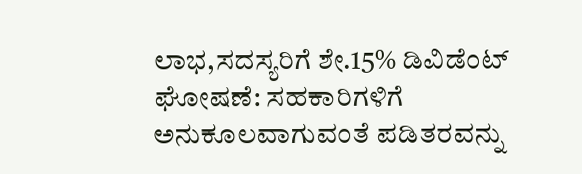ಲಾಭ,ಸದಸ್ಯರಿಗೆ ಶೇ.15% ಡಿವಿಡೆಂಟ್ ಘೋಷಣೆ: ಸಹಕಾರಿಗಳಿಗೆ ಅನುಕೂಲವಾಗುವಂತೆ ಪಡಿತರವನ್ನು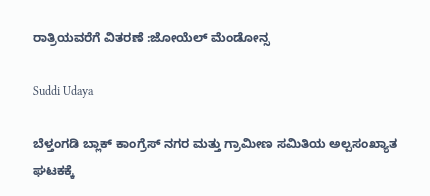ರಾತ್ರಿಯವರೆಗೆ ವಿತರಣೆ :ಜೋಯೆಲ್ ಮೆಂಡೋನ್ಸ

Suddi Udaya

ಬೆಳ್ತಂಗಡಿ ಬ್ಲಾಕ್ ಕಾಂಗ್ರೆಸ್ ನಗರ ಮತ್ತು ಗ್ರಾಮೀಣ ಸಮಿತಿಯ ಅಲ್ಪಸಂಖ್ಯಾತ ಘಟಕಕ್ಕೆ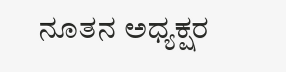ನೂತನ ಅಧ್ಯಕ್ಷರ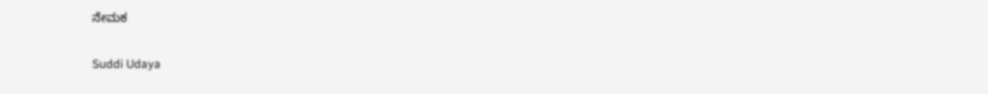ನೇಮಕ

Suddi Udaya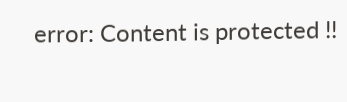error: Content is protected !!